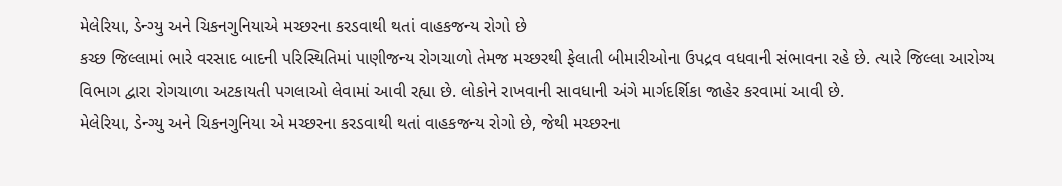મેલેરિયા, ડેન્ગ્યુ અને ચિકનગુનિયાએ મચ્છરના કરડવાથી થતાં વાહકજન્ય રોગો છે
કચ્છ જિલ્લામાં ભારે વરસાદ બાદની પરિસ્થિતિમાં પાણીજન્ય રોગચાળો તેમજ મચ્છરથી ફેલાતી બીમારીઓના ઉપદ્રવ વધવાની સંભાવના રહે છે. ત્યારે જિલ્લા આરોગ્ય વિભાગ દ્વારા રોગચાળા અટકાયતી પગલાઓ લેવામાં આવી રહ્યા છે. લોકોને રાખવાની સાવધાની અંગે માર્ગદર્શિકા જાહેર કરવામાં આવી છે.
મેલેરિયા, ડેન્ગ્યુ અને ચિકનગુનિયા એ મચ્છરના કરડવાથી થતાં વાહકજન્ય રોગો છે, જેથી મચ્છરના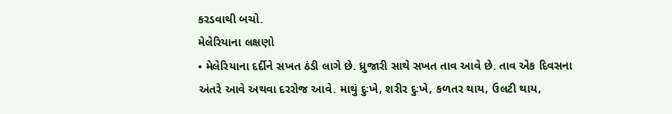કરડવાથી બચો.
મેલેરિયાના લક્ષણો
• મેલેરિયાના દર્દીને સખત ઠંડી લાગે છે. ધ્રુજારી સાથે સખત તાવ આવે છે. તાવ એક દિવસના અંતરે આવે અથવા દરરોજ આવે. માથું દુઃખે, શરીર દુઃખે, કળતર થાય, ઉલટી થાય,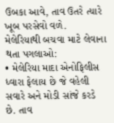ઉબકા આવે, તાવ ઉતરે ત્યારે ખૂબ પરસેવો વળે.
મેલેરિયાથી બચવા માટે લેવાના થતા પગલાઓ:
• મેલેરિયા માદા એનોફિલીસ ધ્વારા ફેલાય છે જે વહેલી સવારે અને મોડી સાંજે કરડે છે. તાવ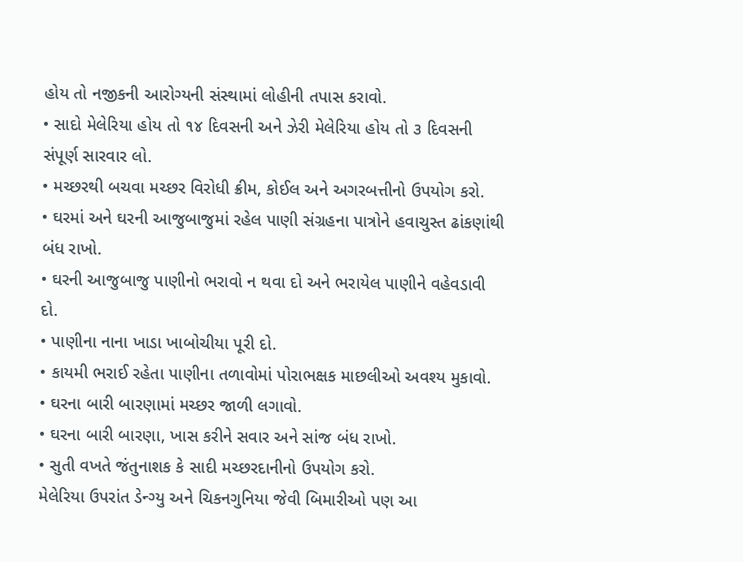હોય તો નજીકની આરોગ્યની સંસ્થામાં લોહીની તપાસ કરાવો.
• સાદો મેલેરિયા હોય તો ૧૪ દિવસની અને ઝેરી મેલેરિયા હોય તો ૩ દિવસની સંપૂર્ણ સારવાર લો.
• મચ્છરથી બચવા મચ્છર વિરોધી ક્રીમ, કોઈલ અને અગરબત્તીનો ઉપયોગ કરો.
• ઘરમાં અને ઘરની આજુબાજુમાં રહેલ પાણી સંગ્રહના પાત્રોને હવાચુસ્ત ઢાંકણાંથી બંધ રાખો.
• ઘરની આજુબાજુ પાણીનો ભરાવો ન થવા દો અને ભરાયેલ પાણીને વહેવડાવી દો.
• પાણીના નાના ખાડા ખાબોચીયા પૂરી દો.
• કાયમી ભરાઈ રહેતા પાણીના તળાવોમાં પોરાભક્ષક માછલીઓ અવશ્ય મુકાવો.
• ઘરના બારી બારણામાં મચ્છર જાળી લગાવો.
• ઘરના બારી બારણા, ખાસ કરીને સવાર અને સાંજ બંધ રાખો.
• સુતી વખતે જંતુનાશક કે સાદી મચ્છરદાનીનો ઉપયોગ કરો.
મેલેરિયા ઉપરાંત ડેન્ગ્યુ અને ચિકનગુનિયા જેવી બિમારીઓ પણ આ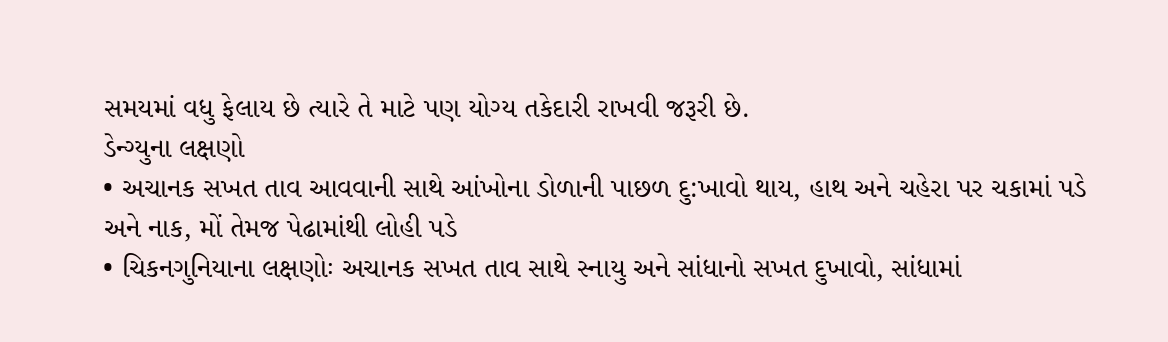સમયમાં વધુ ફેલાય છે ત્યારે તે માટે પણ યોગ્ય તકેદારી રાખવી જરૂરી છે.
ડેન્ગ્યુના લક્ષણો
• અચાનક સખત તાવ આવવાની સાથે આંખોના ડોળાની પાછળ દુ:ખાવો થાય, હાથ અને ચહેરા પર ચકામાં પડે અને નાક, મોં તેમજ પેઢામાંથી લોહી પડે
• ચિકનગુનિયાના લક્ષણોઃ અચાનક સખત તાવ સાથે સ્નાયુ અને સાંધાનો સખત દુખાવો, સાંધામાં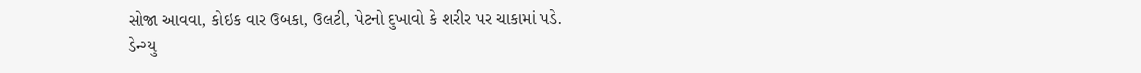સોજા આવવા, કોઇક વાર ઉબકા, ઉલટી, પેટનો દુખાવો કે શરીર પર ચાકામાં પડે.
ડેન્ગ્યુ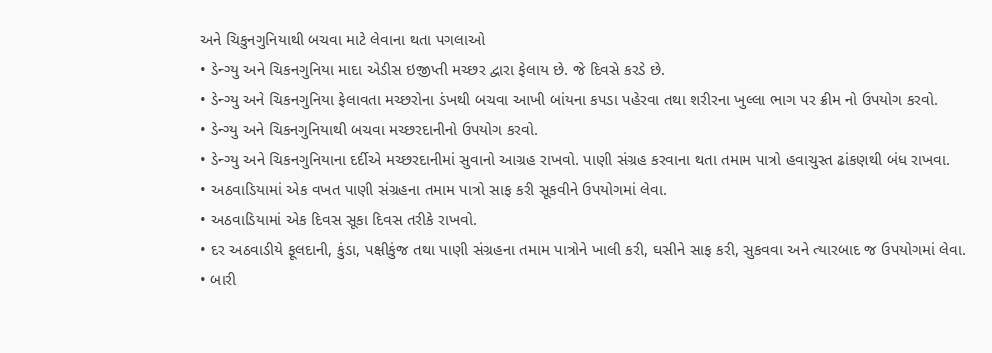અને ચિકુનગુનિયાથી બચવા માટે લેવાના થતા પગલાઓ
• ડેન્ગ્યુ અને ચિકનગુનિયા માદા એડીસ ઇજીપ્તી મચ્છર દ્વારા ફેલાય છે. જે દિવસે કરડે છે.
• ડેન્ગ્યુ અને ચિકનગુનિયા ફેલાવતા મચ્છરોના ડંખથી બચવા આખી બાંયના કપડા પહેરવા તથા શરીરના ખુલ્લા ભાગ પર ક્રીમ નો ઉપયોગ કરવો.
• ડેન્ગ્યુ અને ચિકનગુનિયાથી બચવા મચ્છરદાનીનો ઉપયોગ કરવો.
• ડેન્ગ્યુ અને ચિકનગુનિયાના દર્દીએ મચ્છરદાનીમાં સુવાનો આગ્રહ રાખવો. પાણી સંગ્રહ કરવાના થતા તમામ પાત્રો હવાચુસ્ત ઢાંકણથી બંધ રાખવા.
• અઠવાડિયામાં એક વખત પાણી સંગ્રહના તમામ પાત્રો સાફ કરી સૂકવીને ઉપયોગમાં લેવા.
• અઠવાડિયામાં એક દિવસ સૂકા દિવસ તરીકે રાખવો.
• દર અઠવાડીયે ફૂલદાની, કુંડા, પક્ષીકુંજ તથા પાણી સંગ્રહના તમામ પાત્રોને ખાલી કરી, ઘસીને સાફ કરી, સુકવવા અને ત્યારબાદ જ ઉપયોગમાં લેવા.
• બારી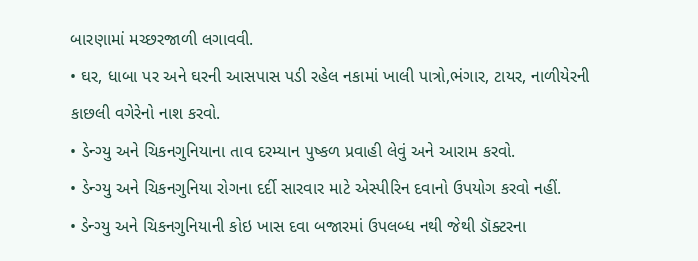બારણામાં મચ્છરજાળી લગાવવી.
• ઘર, ધાબા પર અને ઘરની આસપાસ પડી રહેલ નકામાં ખાલી પાત્રો,ભંગાર, ટાયર, નાળીયેરની કાછલી વગેરેનો નાશ કરવો.
• ડેન્ગ્યુ અને ચિકનગુનિયાના તાવ દરમ્યાન પુષ્કળ પ્રવાહી લેવું અને આરામ કરવો.
• ડેન્ગ્યુ અને ચિકનગુનિયા રોગના દર્દી સારવાર માટે એસ્પીરિન દવાનો ઉપયોગ કરવો નહીં.
• ડેન્ગ્યુ અને ચિકનગુનિયાની કોઇ ખાસ દવા બજારમાં ઉપલબ્ધ નથી જેથી ડૉક્ટરના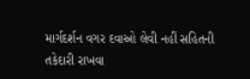માર્ગદર્શન વગર દવાઓ લેવી નહીં સહિતની તકેદારી રાખવા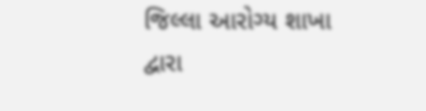જિલ્લા આરોગ્ય શાખા દ્વારા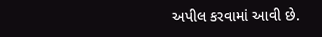અપીલ કરવામાં આવી છે.